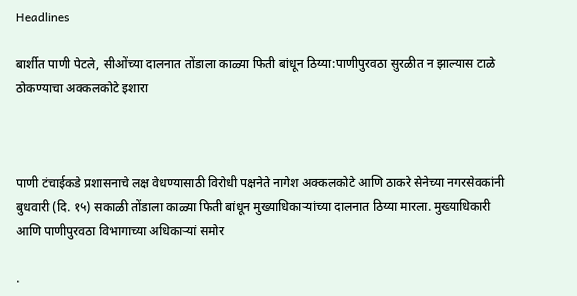Headlines

बार्शीत पाणी पेटले, सीओंच्या दालनात तोंडाला काळ्या फिती बांधून ठिय्या:पाणीपुरवठा सुरळीत न झाल्यास टाळे ठोकण्याचा अक्कलकोटे इशारा



पाणी टंचाईकडे प्रशासनाचे लक्ष वेधण्यासाठी विरोधी पक्षनेते नागेश अक्कलकोटे आणि ठाकरे सेनेच्या नगरसेवकांनी बुधवारी (दि. १५) सकाळी तोंडाला काळ्या फिती बांधून मुख्याधिकाऱ्यांच्या दालनात ठिय्या मारला. मुख्याधिकारी आणि पाणीपुरवठा विभागाच्या अधिकाऱ्यां समोर

.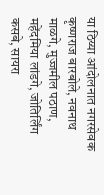या ठिय्या आंदोलनात नगरसेवक कृष्णराज बारबोले, नवनाथ माळगे, मुज्जमील पठाण, महेंदमिया लांडगे, जोतिर्लिंग कसबे, सायरा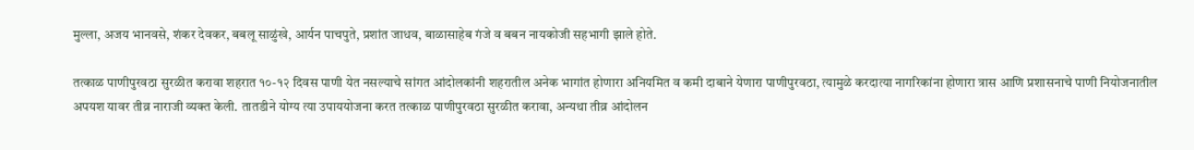मुल्ला, अजय भानवसे, शंकर देवकर, बबलू साळुंखे, आर्यन पाचपुते, प्रशांत जाधव, बाळासाहेब गंजे व बबन नायकोजी सहभागी झाले होते.

तत्काळ पाणीपुरवठा सुरळीत करावा शहरात १०-१२ दिवस पाणी येत नसल्याचे सांगत आंदोलकांनी शहरातील अनेक भागांत होणारा अनियमित व कमी दाबाने येणारा पाणीपुरवठा, त्यामुळे करदात्या नागरिकांना होणारा त्रास आणि प्रशासनाचे पाणी नियोजनातील अपयश यावर तीव्र नाराजी व्यक्त केली. तातडीने योग्य त्या उपाययोजना करत तत्काळ पाणीपुरवठा सुरळीत करावा, अन्यथा तीव्र आंदोलन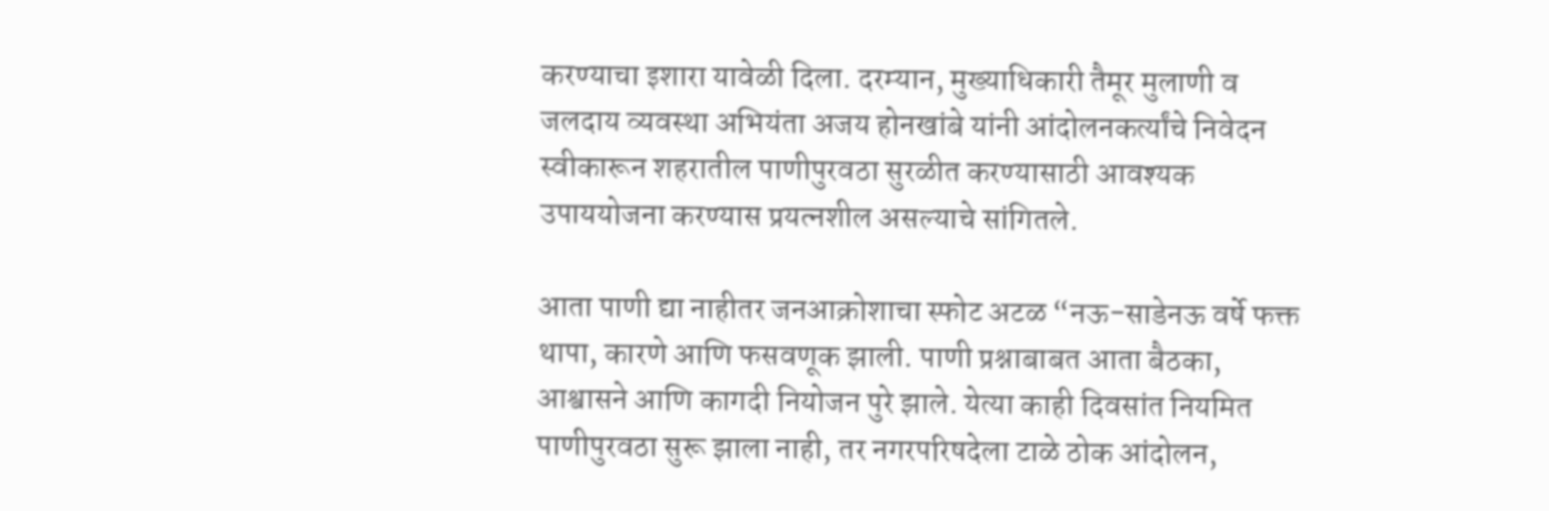करण्याचा इशारा यावेळी दिला. दरम्यान, मुख्याधिकारी तैमूर मुलाणी व जलदाय व्यवस्था अभियंता अजय होनखांबे यांनी आंदोलनकर्त्यांचे निवेदन स्वीकारून शहरातील पाणीपुरवठा सुरळीत करण्यासाठी आवश्यक उपाययोजना करण्यास प्रयत्नशील असल्याचे सांगितले.

आता पाणी द्या नाहीतर जनआक्रोशाचा स्फोट अटळ “नऊ-साडेनऊ वर्षे फक्त थापा, कारणे आणि फसवणूक झाली. पाणी प्रश्नाबाबत आता बैठका, आश्वासने आणि कागदी नियोजन पुरे झाले. येत्या काही दिवसांत नियमित पाणीपुरवठा सुरू झाला नाही, तर नगरपरिषदेला टाळे ठोक आंदोलन,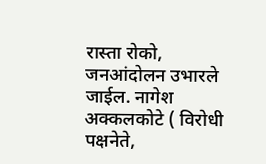रास्ता रोको, जनआंदोलन उभारले जाईल. नागेश अक्कलकोटे ( विरोधी पक्षनेते,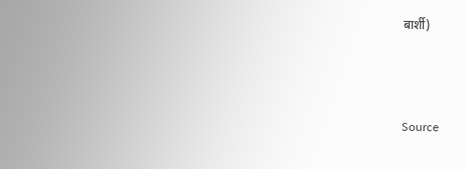बार्शी)



Source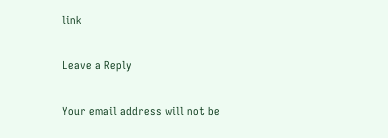link

Leave a Reply

Your email address will not be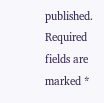published. Required fields are marked *